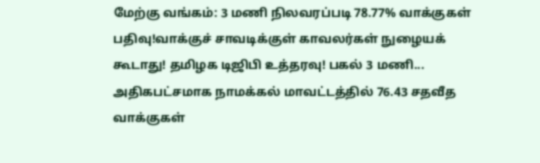மேற்கு வங்கம்: 3 மணி நிலவரப்படி 78.77% வாக்குகள் பதிவு!வாக்குச் சாவடிக்குள் காவலர்கள் நுழையக் கூடாது! தமிழக டிஜிபி உத்தரவு! பகல் 3 மணி... அதிகபட்சமாக நாமக்கல் மாவட்டத்தில் 76.43 சதவீத வாக்குகள்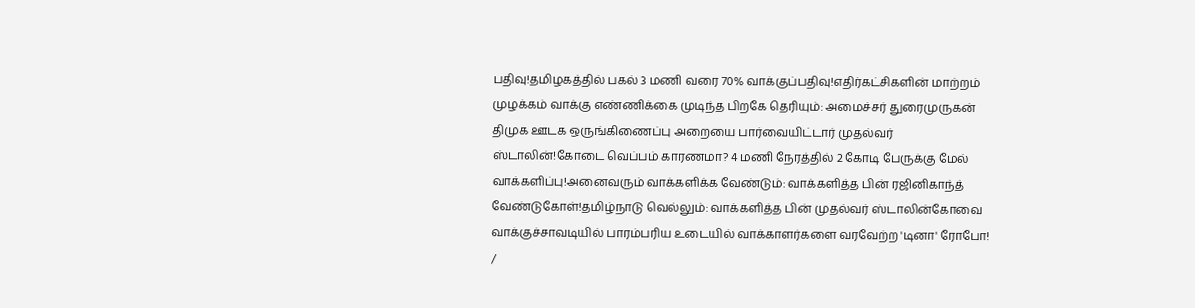பதிவு!தமிழகத்தில் பகல் 3 மணி வரை 70% வாக்குப்பதிவு!எதிர்கட்சிகளின் மாற்றம் முழக்கம் வாக்கு எண்ணிக்கை முடிந்த பிறகே தெரியும்: அமைச்சர் துரைமுருகன் திமுக ஊடக ஒருங்கிணைப்பு அறையை பார்வையிட்டார் முதல்வர் ஸ்டாலின்!கோடை வெப்பம் காரணமா? 4 மணி நேரத்தில் 2 கோடி பேருக்கு மேல் வாக்களிப்பு!அனைவரும் வாக்களிக்க வேண்டும்: வாக்களித்த பின் ரஜினிகாந்த் வேண்டுகோள்!தமிழ்நாடு வெல்லும்: வாக்களித்த பின் முதல்வர் ஸ்டாலின்கோவை வாக்குச்சாவடியில் பாரம்பரிய உடையில் வாக்காளர்களை வரவேற்ற 'டினா' ரோபோ!
/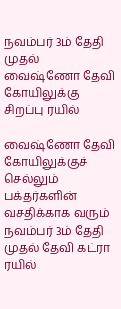நவம்பர் 3ம் தேதி முதல் வைஷ்ணோ தேவி கோயிலுக்கு சிறப்பு ரயில்

வைஷ்ணோ தேவி கோயிலுக்குச் செல்லும் பக்தர்களின் வசதிக்காக வரும் நவம்பர் 3ம் தேதி முதல் தேவி கட்ரா ரயில்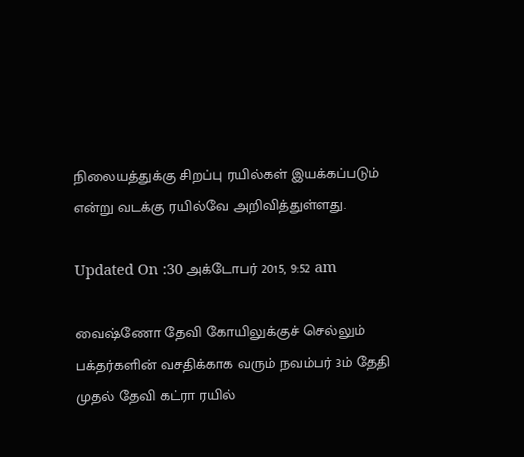நிலையத்துக்கு சிறப்பு ரயில்கள் இயக்கப்படும் என்று வடக்கு ரயில்வே அறிவித்துள்ளது.

Updated On :30 அக்டோபர் 2015, 9:52 am

வைஷ்ணோ தேவி கோயிலுக்குச் செல்லும் பக்தர்களின் வசதிக்காக வரும் நவம்பர் 3ம் தேதி முதல் தேவி கட்ரா ரயில்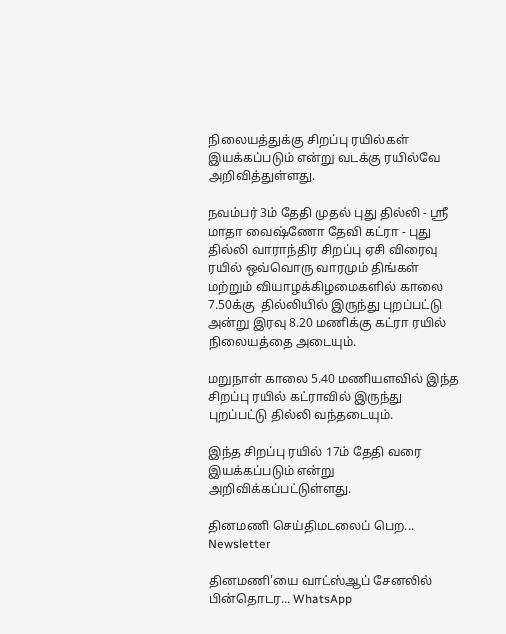நிலையத்துக்கு சிறப்பு ரயில்கள் இயக்கப்படும் என்று வடக்கு ரயில்வே அறிவித்துள்ளது.

நவம்பர் 3ம் தேதி முதல் புது தில்லி - ஸ்ரீ மாதா வைஷ்ணோ தேவி கட்ரா - புது தில்லி வாராந்திர சிறப்பு ஏசி விரைவு ரயில் ஒவ்வொரு வாரமும் திங்கள் மற்றும் வியாழக்கிழமைகளில் காலை 7.50க்கு  தில்லியில் இருந்து புறப்பட்டு அன்று இரவு 8.20 மணிக்கு கட்ரா ரயில் நிலையத்தை அடையும்.

மறுநாள் காலை 5.40 மணியளவில் இந்த சிறப்பு ரயில் கட்ராவில் இருந்து புறப்பட்டு தில்லி வந்தடையும்.

இந்த சிறப்பு ரயில் 17ம் தேதி வரை இயக்கப்படும் என்று அறிவிக்கப்பட்டுள்ளது.

தினமணி செய்திமடலைப் பெற... Newsletter

தினமணி'யை வாட்ஸ்ஆப் சேனலில் பின்தொடர... WhatsApp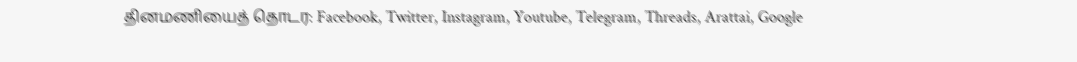தினமணியைத் தொடர: Facebook, Twitter, Instagram, Youtube, Telegram, Threads, Arattai, Google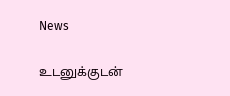News

உடனுக்குடன்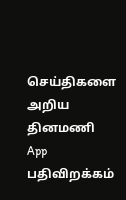செய்திகளை அறிய தினமணி App பதிவிறக்கம்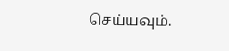செய்யவும்.